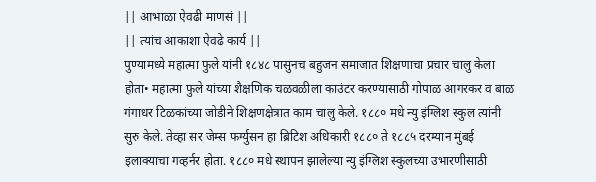|| आभाळा ऐवढी माणसं ||
|| त्यांच आकाशा ऐवढे कार्य ||
पुण्यामध्ये महात्मा फुले यांनी १८४८ पासुनच बहुजन समाजात शिक्षणाचा प्रचार चालु केला होता• महात्मा फुले यांच्या शैक्षणिक चळवळीला काउंटर करण्यासाठी गोपाळ आगरकर व बाळ गंगाधर टिळकांच्या जोडीने शिक्षणक्षेत्रात काम चालु केले. १८८० मधे न्यु इंग्लिश स्कुल त्यांनी सुरु केले. तेव्हा सर जेम्स फर्ग्युसन हा ब्रिटिश अधिकारी १८८० ते १८८५ दरम्यान मुंबई इलाक्याचा गव्हर्नर होता. १८८० मधे स्थापन झालेल्या न्यु इंग्लिश स्कुलच्या उभारणीसाठी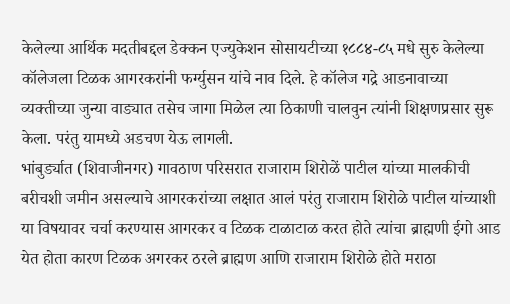केलेल्या आर्थिक मदतीबद्दल डेक्कन एज्युकेशन सोसायटीच्या १८८४-८५ मधे सुरु केलेल्या कॉलेजला टिळक आगरकरांनी फर्ग्युसन यांचे नाव दिले. हे कॉलेज गद्रे आडनावाच्या व्यक्तीच्या जुन्या वाड्यात तसेच जागा मिळेल त्या ठिकाणी चालवुन त्यांनी शिक्षणप्रसार सुरू केला. परंतु यामध्ये अडचण येऊ लागली.
भांबुर्ड्यात (शिवाजीनगर) गावठाण परिसरात राजाराम शिरोळें पाटील यांच्या मालकीची बरीचशी जमीन असल्याचे आगरकरांच्या लक्षात आलं परंतु राजाराम शिरोळे पाटील यांच्याशी या विषयावर चर्चा करण्यास आगरकर व टिळक टाळाटाळ करत होते त्यांचा ब्राह्मणी ईगो आड येत होता कारण टिळक अगरकर ठरले ब्राह्मण आणि राजाराम शिरोळे होते मराठा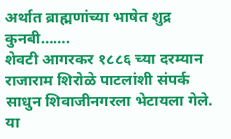अर्थात ब्राह्मणांच्या भाषेत शुद्र कुनबी…….
शेवटी आगरकर १८८६ च्या दरम्यान राजाराम शिरोळे पाटलांशी संपर्क साधुन शिवाजीनगरला भेटायला गेले.
या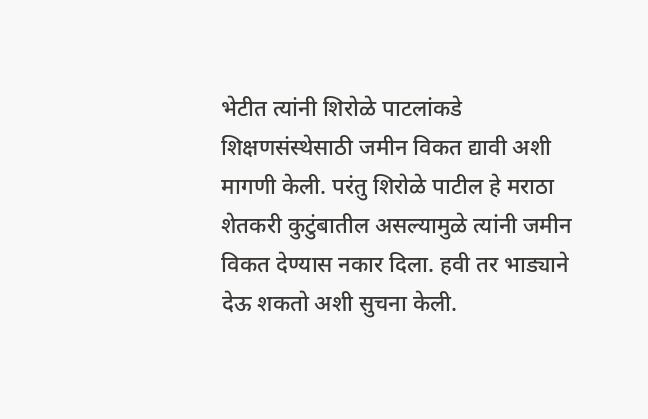भेटीत त्यांनी शिरोळे पाटलांकडे शिक्षणसंस्थेसाठी जमीन विकत द्यावी अशी मागणी केली. परंतु शिरोळे पाटील हे मराठा शेतकरी कुटुंबातील असल्यामुळे त्यांनी जमीन विकत देण्यास नकार दिला. हवी तर भाड्याने देऊ शकतो अशी सुचना केली.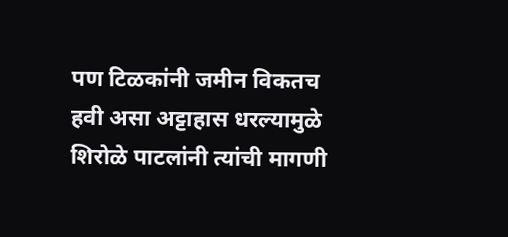पण टिळकांनी जमीन विकतच हवी असा अट्टाहास धरल्यामुळे शिरोळे पाटलांनी त्यांची मागणी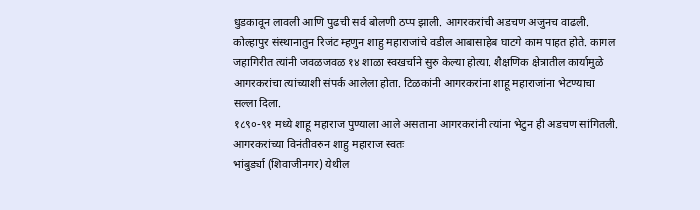धुडकावून लावली आणि पुढची सर्व बोलणी ठप्प झाली. आगरकरांची अडचण अजुनच वाढली.
कोल्हापुर संस्थानातुन रिजंट म्हणुन शाहु महाराजांचे वडील आबासाहेब घाटगे काम पाहत होते. कागल जहागिरीत त्यांनी जवळजवळ १४ शाळा स्वखर्चाने सुरु केल्या होत्या. शैक्षणिक क्षेत्रातील कार्यामुळे आगरकरांचा त्यांच्याशी संपर्क आलेला होता. टिळकांनी आगरकरांना शाहू महाराजांना भेटण्याचा सल्ला दिला.
१८९०-९१ मध्ये शाहू महाराज पुण्याला आले असताना आगरकरांनी त्यांना भेटुन ही अडचण सांगितली.
आगरकरांच्या विनंतीवरुन शाहु महाराज स्वतः
भांबुर्ड्या (शिवाजीनगर) येथील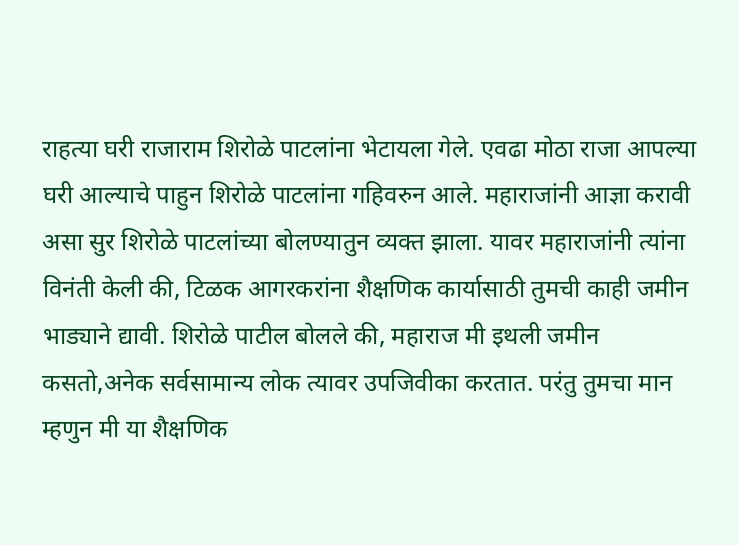राहत्या घरी राजाराम शिरोळे पाटलांना भेटायला गेले. एवढा मोठा राजा आपल्या घरी आल्याचे पाहुन शिरोळे पाटलांना गहिवरुन आले. महाराजांनी आज्ञा करावी असा सुर शिरोळे पाटलांच्या बोलण्यातुन व्यक्त झाला. यावर महाराजांनी त्यांना विनंती केली की, टिळक आगरकरांना शैक्षणिक कार्यासाठी तुमची काही जमीन भाड्याने द्यावी. शिरोळे पाटील बोलले की, महाराज मी इथली जमीन कसतो,अनेक सर्वसामान्य लोक त्यावर उपजिवीका करतात. परंतु तुमचा मान म्हणुन मी या शैक्षणिक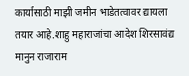कार्यासाठी माझी जमीन भाडेतत्वावर द्यायला तयार आहे.शाहु महाराजांचा आदेश शिरसावंद्य मानुन राजाराम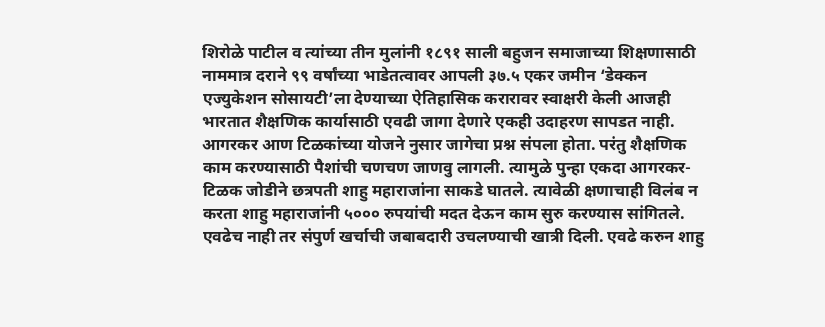शिरोळे पाटील व त्यांच्या तीन मुलांनी १८९१ साली बहुजन समाजाच्या शिक्षणासाठी नाममात्र दराने ९९ वर्षांच्या भाडेतत्वावर आपली ३७.५ एकर जमीन ‘डेक्कन एज्युकेशन सोसायटी’ला देण्याच्या ऐतिहासिक करारावर स्वाक्षरी केली आजही भारतात शैक्षणिक कार्यासाठी एवढी जागा देणारे एकही उदाहरण सापडत नाही.
आगरकर आण टिळकांच्या योजने नुसार जागेचा प्रश्न संपला होता. परंतु शैक्षणिक काम करण्यासाठी पैशांची चणचण जाणवु लागली. त्यामुळे पुन्हा एकदा आगरकर-टिळक जोडीने छत्रपती शाहु महाराजांना साकडे घातले. त्यावेळी क्षणाचाही विलंब न करता शाहु महाराजांनी ५००० रुपयांची मदत देऊन काम सुरु करण्यास सांगितले. एवढेच नाही तर संपुर्ण खर्चाची जबाबदारी उचलण्याची खात्री दिली. एवढे करुन शाहु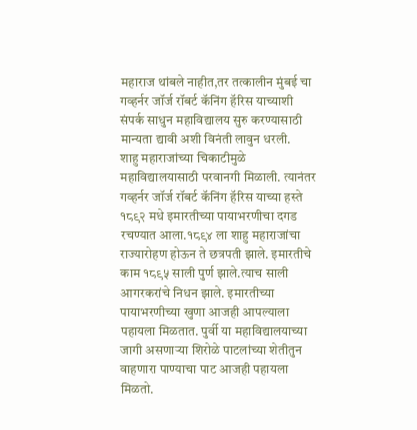महाराज थांबले नाहीत,तर तत्कालीन मुंबई चा गव्हर्नर जॉर्ज रॉबर्ट कॅनिंग हॅरिस याच्याशी संपर्क साधुन महाविद्यालय सुरु करण्यासाठी मान्यता द्यावी अशी विनंती लावुन धरली.
शाहु महाराजांच्या चिकाटीमुळे महाविद्यालयासाठी परवानगी मिळाली. त्यानंतर गव्हर्नर जॉर्ज रॉबर्ट कॅनिंग हॅरिस याच्या हस्ते १८९२ मधे इमारतीच्या पायाभरणीचा दगड रचण्यात आला.१८९४ ला शाहु महाराजांचा राज्यारोहण होऊन ते छत्रपती झाले. इमारतीचे काम १८९५ साली पुर्ण झाले.त्याच साली आगरकरांचे निधन झाले. इमारतीच्या पायाभरणीच्या खुणा आजही आपल्याला पहायला मिळतात. पुर्वी या महाविद्यालयाच्या जागी असणाऱ्या शिरोळे पाटलांच्या शेतीतुन वाहणारा पाण्याचा पाट आजही पहायला मिळतो.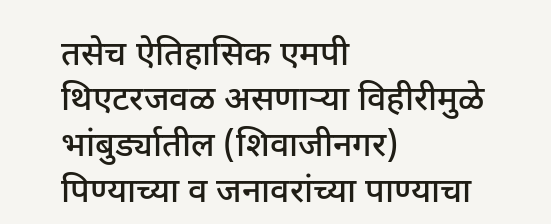तसेच ऐतिहासिक एमपी थिएटरजवळ असणाऱ्या विहीरीमुळे भांबुर्ड्यातील (शिवाजीनगर) पिण्याच्या व जनावरांच्या पाण्याचा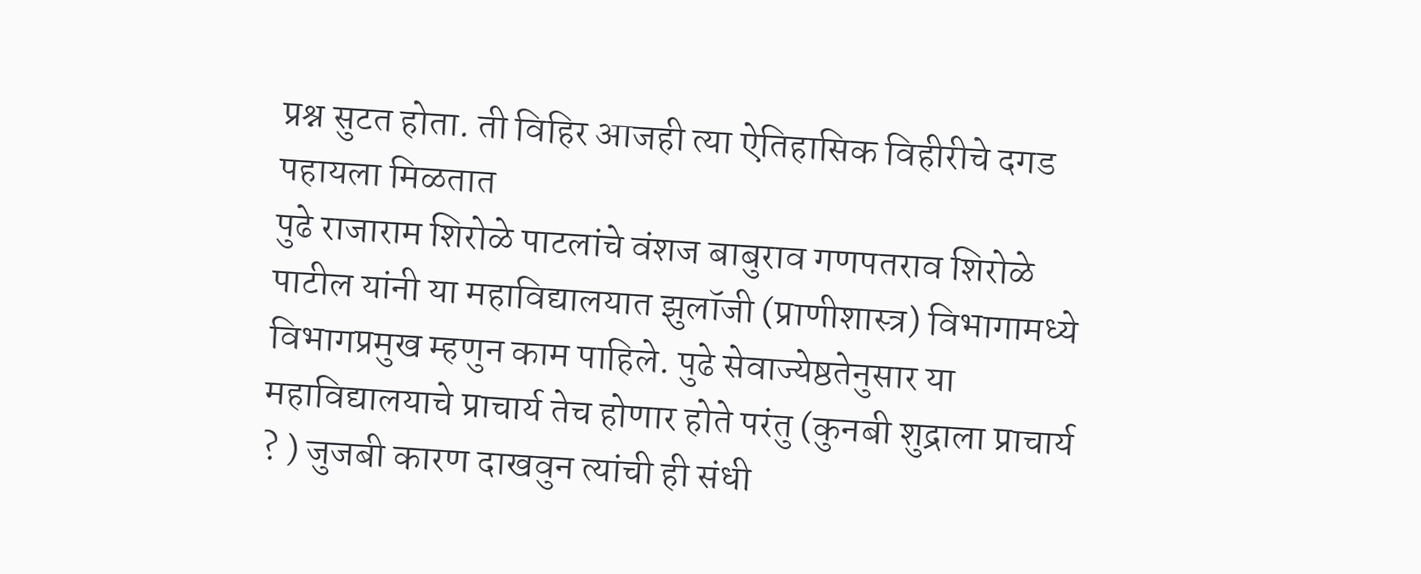प्रश्न सुटत होता. ती विहिर आजही त्या ऐतिहासिक विहीरीचे दगड पहायला मिळतात
पुढे राजाराम शिरोळे पाटलांचे वंशज बाबुराव गणपतराव शिरोळे पाटील यांनी या महाविद्यालयात झुलॉजी (प्राणीशास्त्र) विभागामध्ये विभागप्रमुख म्हणुन काम पाहिले. पुढे सेवाज्येष्ठतेनुसार या महाविद्यालयाचे प्राचार्य तेच होणार होते परंतु (कुनबी शुद्राला प्राचार्य ? ) जुजबी कारण दाखवुन त्यांची ही संधी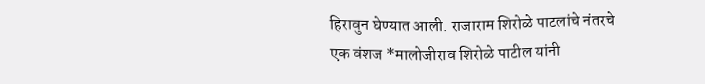हिरावुन घेण्यात आली. राजाराम शिरोळे पाटलांचे नंतरचे एक वंशज *मालोजीराव शिरोळे पाटील यांनी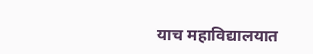याच महाविद्यालयात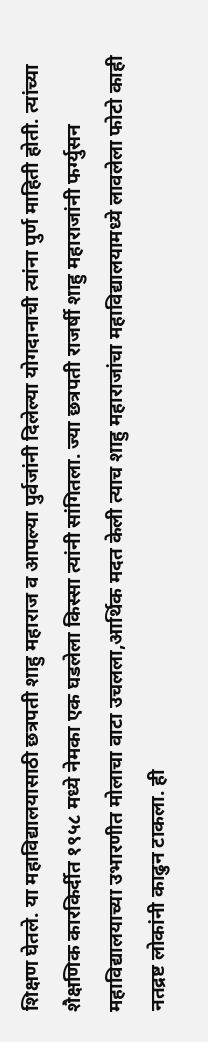शिक्षण घेतले. या महाविद्यालयासाठी छत्रपती शाहु महाराज व आपल्या पुर्वजांनी दिलेल्या योगदानाची त्यांना पुर्ण माहिती होती. त्यांच्या शैक्षणिक कारकिर्दीत १९५८ मध्ये नेमका एक घडलेला किस्सा त्यांनी सांगितला. ज्या छत्रपती राजर्षी शाहु महाराजांनी फर्ग्युसन महाविद्यालयाच्या उभारणीत मोलाचा वाटा उचलला,आर्थिक मदत केली त्याच शाहु महाराजांचा महाविद्यालयामध्ये लावलेला फोटो काही नतद्रष्ट लोकांनी काढुन टाकला. ही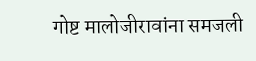गोष्ट मालोजीरावांना समजली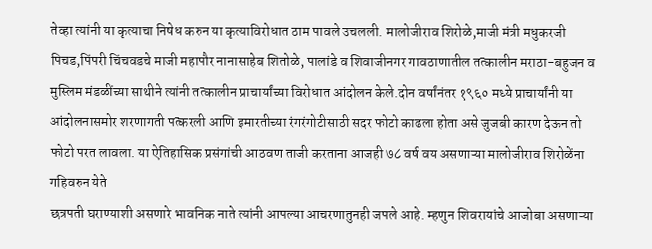तेव्हा त्यांनी या कृत्याचा निषेध करुन या कृत्याविरोधात ठाम पावले उचलली. मालोजीराव शिरोळे,माजी मंत्री मधुकरजी पिचड,पिंपरी चिंचवडचे माजी महापौर नानासाहेब शितोळे, पालांडे व शिवाजीनगर गावठाणातील तत्कालीन मराठा-बहुजन व मुस्लिम मंडळींच्या साथीने त्यांनी तत्कालीन प्राचार्यांच्या विरोधात आंदोलन केले.दोन वर्षांनंतर १९६० मध्ये प्राचार्यांनी या आंदोलनासमोर शरणागती पत्करली आणि इमारतीच्या रंगरंगोटीसाठी सदर फोटो काढला होता असे जुजबी कारण देऊन तो फोटो परत लावला. या ऐतिहासिक प्रसंगांची आठवण ताजी करताना आजही ७८ वर्ष वय असणाऱ्या मालोजीराव शिरोळेंना गहिवरुन येते
छत्रपती घराण्याशी असणारे भावनिक नाते त्यांनी आपल्या आचरणातुनही जपले आहे. म्हणुन शिवरायांचे आजोबा असणाऱ्या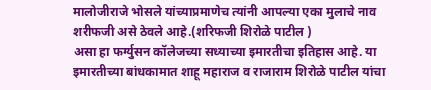मालोजीराजे भोसले यांच्याप्रमाणेच त्यांनी आपल्या एका मुलाचे नाव शरीफजी असे ठेवले आहे.(शरिफजी शिरोळे पाटील )
असा हा फर्ग्युसन कॉलेजच्या सध्याच्या इमारतीचा इतिहास आहे. या इमारतीच्या बांधकामात शाहू महाराज व राजाराम शिरोळे पाटील यांचा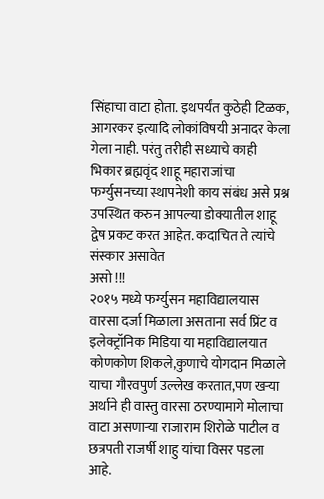सिंहाचा वाटा होता. इथपर्यंत कुठेही टिळक, आगरकर इत्यादि लोकांविषयी अनादर केला गेला नाही. परंतु तरीही सध्याचे काही भिकार ब्रह्मवृंद शाहू महाराजांचा फर्ग्युसनच्या स्थापनेशी काय संबंध असे प्रश्न उपस्थित करुन आपल्या डोक्यातील शाहू द्वेष प्रकट करत आहेत. कदाचित ते त्यांचे संस्कार असावेत
असो !!!
२०१५ मध्ये फर्ग्युसन महाविद्यालयास वारसा दर्जा मिळाला असताना सर्व प्रिंट व इलेक्ट्रॉनिक मिडिया या महाविद्यालयात कोणकोण शिकले,कुणाचे योगदान मिळाले याचा गौरवपुर्ण उल्लेख करतात,पण खऱ्या अर्थाने ही वास्तु वारसा ठरण्यामागे मोलाचा वाटा असणाऱ्या राजाराम शिरोळे पाटील व छत्रपती राजर्षी शाहु यांचा विसर पडला आहे.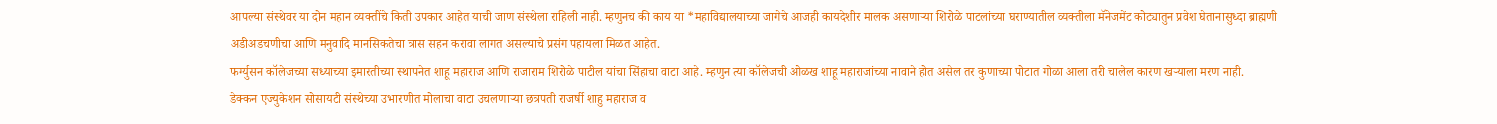आपल्या संस्थेवर या दोन महान व्यक्तींचे किती उपकार आहेत याची जाण संस्थेला राहिली नाही. म्हणुनच की काय या *महाविद्यालयाच्या जागेचे आजही कायदेशीर मालक असणाऱ्या शिरोळे पाटलांच्या घराण्यातील व्यक्तीला मॅनेजमेंट कोट्यातुन प्रवेश घेतानासुध्दा ब्राह्मणी अडीअडचणीचा आणि मनुवादि मानसिकतेचा त्रास सहन करावा लागत असल्याचे प्रसंग पहायला मिळत आहेत.
फर्ग्युसन कॉलेजच्या सध्याच्या इमारतीच्या स्थापनेत शाहू महाराज आणि राजाराम शिरोळे पाटील यांचा सिंहाचा वाटा आहे. म्हणुन त्या कॉलेजची ओळख शाहू महाराजांच्या नावाने होत असेल तर कुणाच्या पोटात गोळा आला तरी चालेल कारण खऱ्याला मरण नाही.
डेक्कन एज्युकेशन सोसायटी संस्थेच्या उभारणीत मोलाचा वाटा उचलणाऱ्या छत्रपती राजर्षी शाहु महाराज व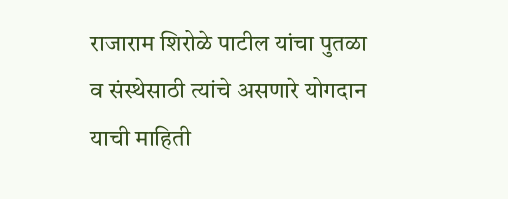राजाराम शिरोळे पाटील यांचा पुतळा व संस्थेसाठी त्यांचे असणारे योगदान याची माहिती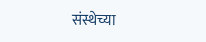संस्थेच्या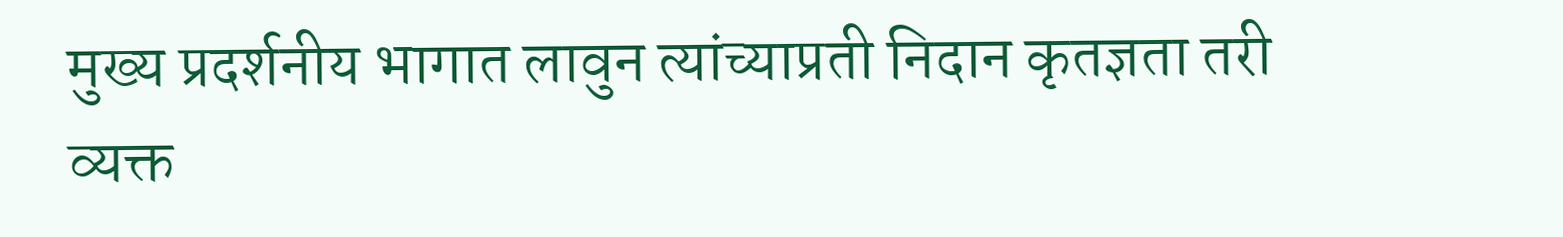मुख्य प्रदर्शनीय भागात लावुन त्यांच्याप्रती निदान कृतज्ञता तरी व्यक्त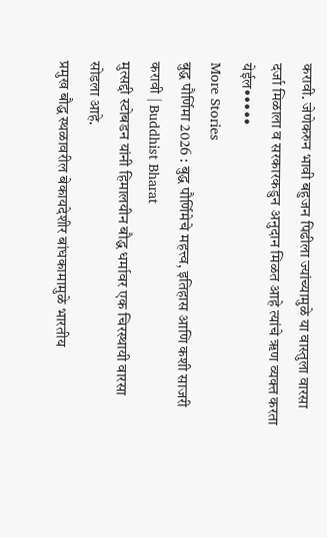करावी. जेणेकरुन भावी बहुजन पिढीला ज्यांच्यामुळे या वास्तुला वारसा दर्जा मिळाला व सरकारकडुन अनुदान मिळत आहे त्यांचे ॠण व्यक्त करता येईल•••••
More Stories
बुद्ध पौर्णिमा 2026 : बुद्ध पौर्णिमेचे महत्त्व, इतिहास आणि कशी साजरी करावी | Buddhist Bharat
मुत्सद्दी स्टोबडन यांनी हिमालयीन बौद्ध धर्मावर एक चिरस्थायी वारसा सोडला आहे.
प्रमुख बौद्ध स्थळावरील बेकायदेशीर बांधकामामुळे भारतीय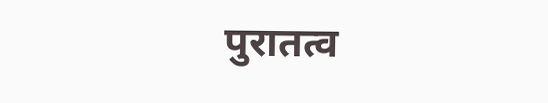पुरातत्व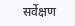सर्वेक्षण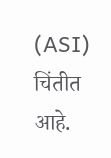(ASI) चिंतीत आहे.